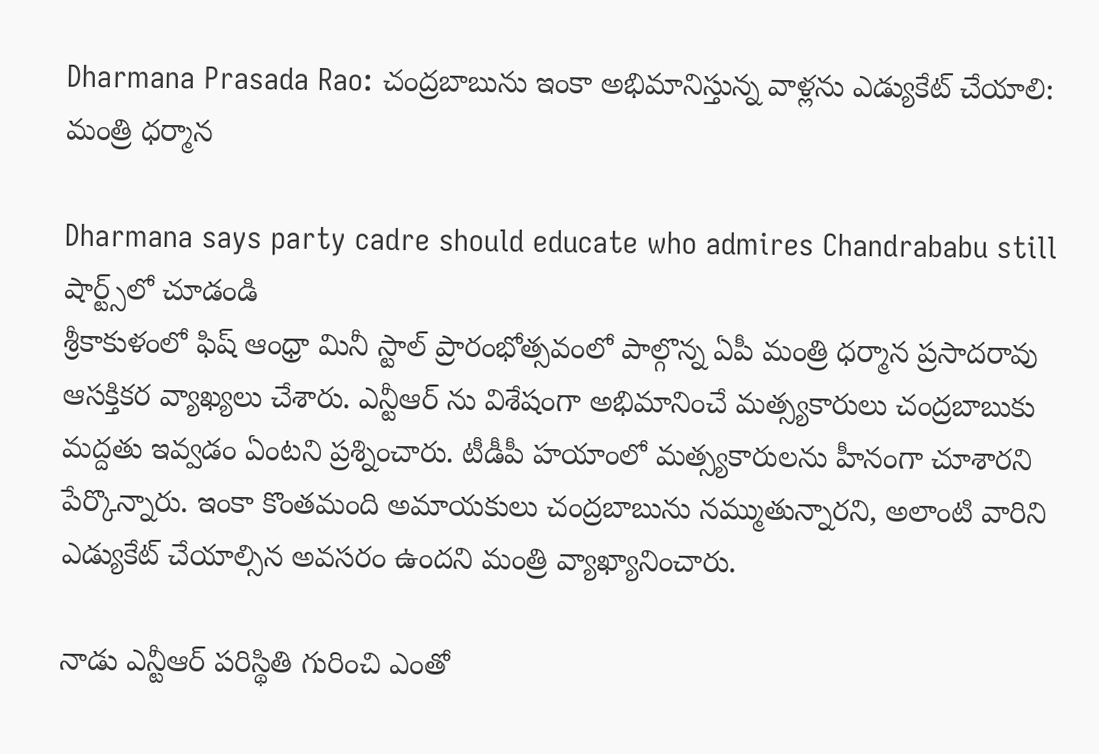Dharmana Prasada Rao: చంద్రబాబును ఇంకా అభిమానిస్తున్న వాళ్లను ఎడ్యుకేట్ చేయాలి: మంత్రి ధర్మాన

Dharmana says party cadre should educate who admires Chandrababu still
షార్ట్స్‌లో చూడండి
శ్రీకాకుళంలో ఫిష్ ఆంధ్రా మినీ స్టాల్ ప్రారంభోత్సవంలో పాల్గొన్న ఏపీ మంత్రి ధర్మాన ప్రసాదరావు ఆసక్తికర వ్యాఖ్యలు చేశారు. ఎన్టీఆర్ ను విశేషంగా అభిమానించే మత్స్యకారులు చంద్రబాబుకు మద్దతు ఇవ్వడం ఏంటని ప్రశ్నించారు. టీడీపీ హయాంలో మత్స్యకారులను హీనంగా చూశారని పేర్కొన్నారు. ఇంకా కొంతమంది అమాయకులు చంద్రబాబును నమ్ముతున్నారని, అలాంటి వారిని ఎడ్యుకేట్ చేయాల్సిన అవసరం ఉందని మంత్రి వ్యాఖ్యానించారు.

నాడు ఎన్టీఆర్ పరిస్థితి గురించి ఎంతో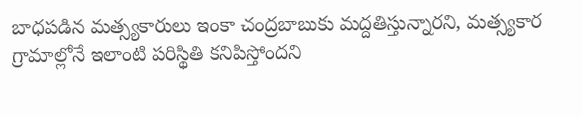బాధపడిన మత్స్యకారులు ఇంకా చంద్రబాబుకు మద్దతిస్తున్నారని, మత్స్యకార గ్రామాల్లోనే ఇలాంటి పరిస్థితి కనిపిస్తోందని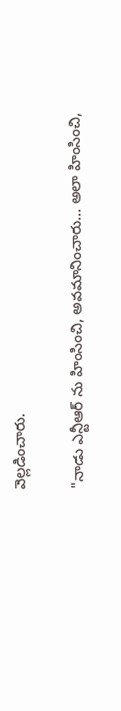వెల్లడించారు.

"నాడు ఎన్టీఆర్ ను హింసించి, అవమానించారు... అలా హింసించి,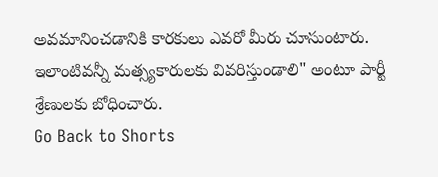అవమానించడానికి కారకులు ఎవరో మీరు చూసుంటారు. ఇలాంటివన్నీ మత్స్యకారులకు వివరిస్తుండాలి" అంటూ పార్టీ శ్రేణులకు బోధించారు.
Go Back to Shorts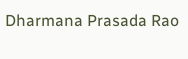Dharmana Prasada Rao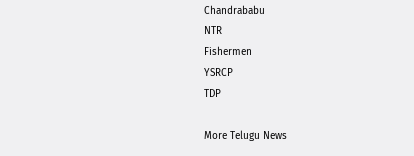Chandrababu
NTR
Fishermen
YSRCP
TDP

More Telugu News